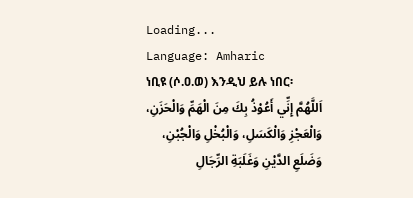Loading...
Language: Amharic
ነቢዩ (ሶ.ዐ.ወ) እንዲህ ይሉ ነበር፡
اَللَّهُمَّ إِنِّي أَعُوْذُ بِكَ مِنَ الْهَمِّ وَالْحَزَنِ، وَالْعَجْزِ وَالْكَسَلِ، وَالْبُخْلِ وَالْجُبْنِ، وَضَلَعِ الدَّيْنِ وَغَلَبَةِ الرِّجَالِ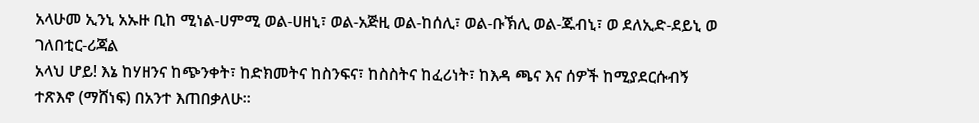አላሁመ ኢንኒ አኡዙ ቢከ ሚነል-ሀምሚ ወል-ሀዘኒ፣ ወል-አጅዚ ወል-ከሰሊ፣ ወል-ቡኽሊ ወል-ጁብኒ፣ ወ ደለኢድ-ደይኒ ወ ገለበቲር-ሪጃል
አላህ ሆይ! እኔ ከሃዘንና ከጭንቀት፣ ከድክመትና ከስንፍና፣ ከስስትና ከፈሪነት፣ ከእዳ ጫና እና ሰዎች ከሚያደርሱብኝ ተጽእኖ (ማሸነፍ) በአንተ እጠበቃለሁ።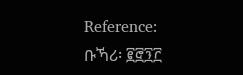Reference: ቡኻሪ፡ ፪፸፺፫